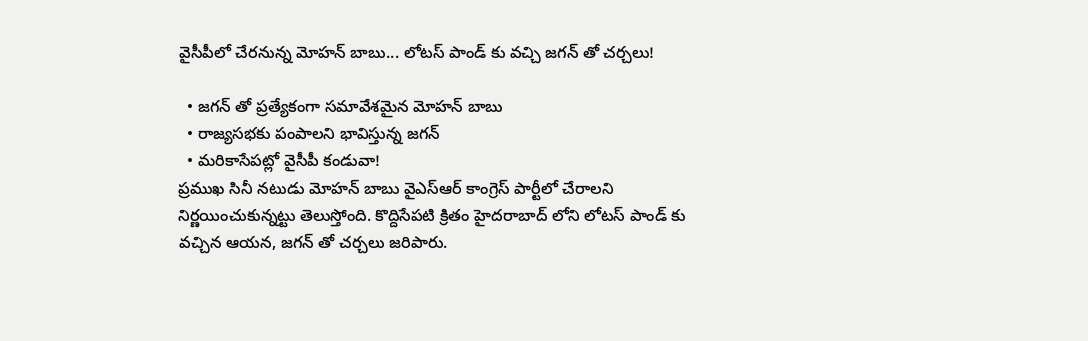వైసీపీలో చేరనున్న మోహన్ బాబు... లోటస్ పాండ్ కు వచ్చి జగన్ తో చర్చలు!

  • జగన్ తో ప్రత్యేకంగా సమావేశమైన మోహన్ బాబు
  • రాజ్యసభకు పంపాలని భావిస్తున్న జగన్
  • మరికాసేపట్లో వైసీపీ కండువా!
ప్రముఖ సినీ నటుడు మోహన్ బాబు వైఎస్ఆర్ కాంగ్రెస్ పార్టీలో చేరాలని నిర్ణయించుకున్నట్టు తెలుస్తోంది. కొద్దిసేపటి క్రితం హైదరాబాద్ లోని లోటస్ పాండ్ కు వచ్చిన ఆయన, జగన్ తో చర్చలు జరిపారు.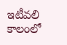ఇటీవలి కాలంలో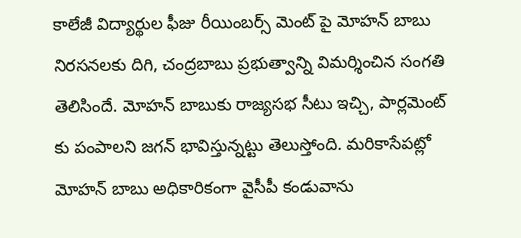కాలేజీ విద్యార్థుల ఫీజు రీయింబర్స్ మెంట్ పై మోహన్ బాబు నిరసనలకు దిగి, చంద్రబాబు ప్రభుత్వాన్ని విమర్శించిన సంగతి తెలిసిందే. మోహన్ బాబుకు రాజ్యసభ సీటు ఇచ్చి, పార్లమెంట్ కు పంపాలని జగన్ భావిస్తున్నట్టు తెలుస్తోంది. మరికాసేపట్లో మోహన్ బాబు అధికారికంగా వైసీపీ కండువాను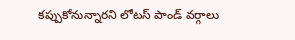కప్పుకోనున్నారని లోటస్ పాండ్ వర్గాలు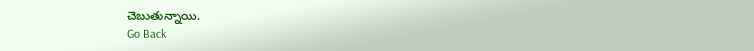చెబుతున్నాయి.
Go Back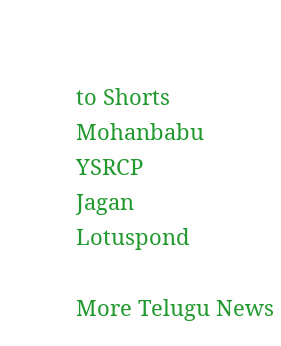to Shorts
Mohanbabu
YSRCP
Jagan
Lotuspond

More Telugu News